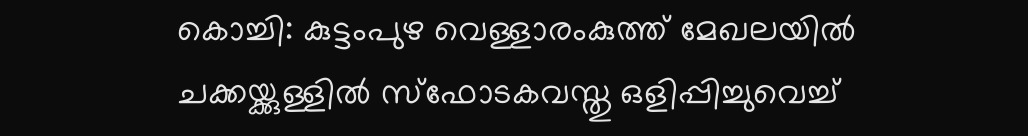കൊച്ചി: കുട്ടംപുഴ വെള്ളാരംകുത്ത് മേഖലയിൽ ചക്കയ്ക്കുള്ളിൽ സ്ഫോടകവസ്തു ഒളിപ്പിച്ചുവെച്ച്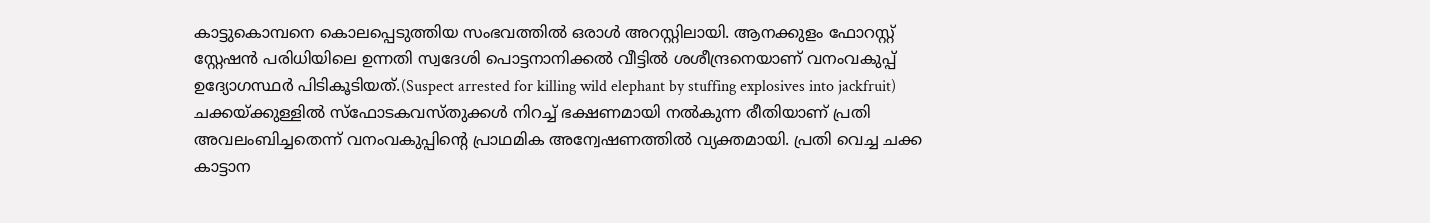കാട്ടുകൊമ്പനെ കൊലപ്പെടുത്തിയ സംഭവത്തിൽ ഒരാൾ അറസ്റ്റിലായി. ആനക്കുളം ഫോറസ്റ്റ് സ്റ്റേഷൻ പരിധിയിലെ ഉന്നതി സ്വദേശി പൊട്ടനാനിക്കൽ വീട്ടിൽ ശശീന്ദ്രനെയാണ് വനംവകുപ്പ് ഉദ്യോഗസ്ഥർ പിടികൂടിയത്.(Suspect arrested for killing wild elephant by stuffing explosives into jackfruit)
ചക്കയ്ക്കുള്ളിൽ സ്ഫോടകവസ്തുക്കൾ നിറച്ച് ഭക്ഷണമായി നൽകുന്ന രീതിയാണ് പ്രതി അവലംബിച്ചതെന്ന് വനംവകുപ്പിന്റെ പ്രാഥമിക അന്വേഷണത്തിൽ വ്യക്തമായി. പ്രതി വെച്ച ചക്ക കാട്ടാന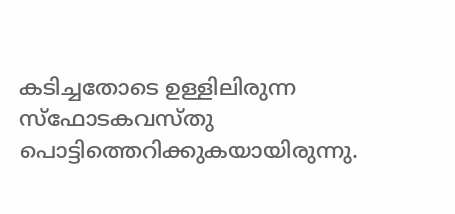കടിച്ചതോടെ ഉള്ളിലിരുന്ന സ്ഫോടകവസ്തു പൊട്ടിത്തെറിക്കുകയായിരുന്നു.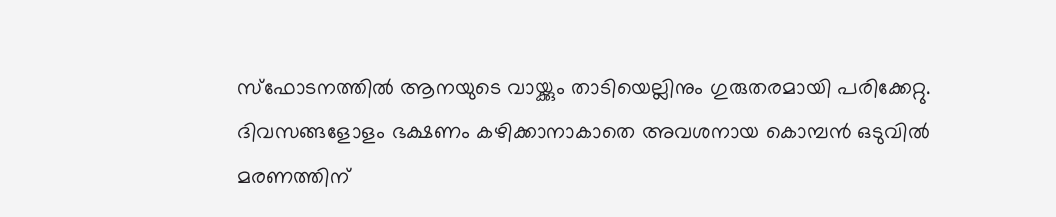സ്ഫോടനത്തിൽ ആനയുടെ വായ്ക്കും താടിയെല്ലിനും ഗുരുതരമായി പരിക്കേറ്റു. ദിവസങ്ങളോളം ഭക്ഷണം കഴിക്കാനാകാതെ അവശനായ കൊമ്പൻ ഒടുവിൽ മരണത്തിന്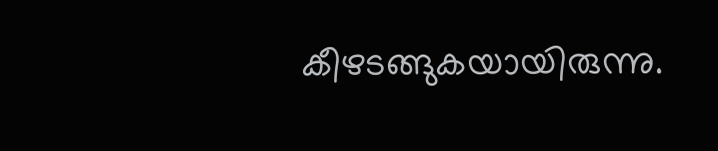കീഴടങ്ങുകയായിരുന്നു.